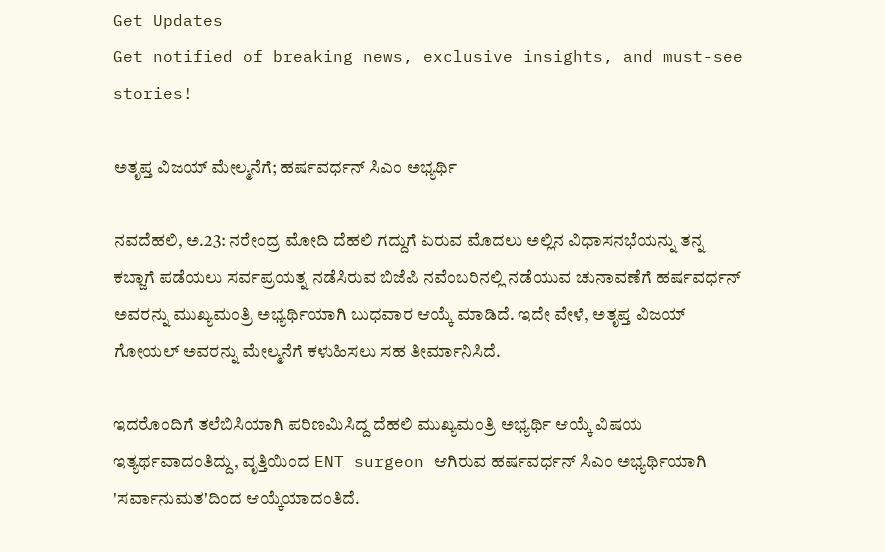Get Updates
Get notified of breaking news, exclusive insights, and must-see stories!

ಅತೃಪ್ತ ವಿಜಯ್ ಮೇಲ್ಮನೆಗೆ; ಹರ್ಷವರ್ಧನ್ ಸಿಎಂ ಅಭ್ಯರ್ಥಿ

ನವದೆಹಲಿ, ಅ.23: ನರೇಂದ್ರ ಮೋದಿ ದೆಹಲಿ ಗದ್ದುಗೆ ಏರುವ ಮೊದಲು ಅಲ್ಲಿನ ವಿಧಾಸನಭೆಯನ್ನು ತನ್ನ ಕಬ್ಜಾಗೆ ಪಡೆಯಲು ಸರ್ವಪ್ರಯತ್ನ ನಡೆಸಿರುವ ಬಿಜೆಪಿ ನವೆಂಬರಿನಲ್ಲಿ ನಡೆಯುವ ಚುನಾವಣೆಗೆ ಹರ್ಷವರ್ಧನ್ ಅವರನ್ನು ಮುಖ್ಯಮಂತ್ರಿ ಅಭ್ಯರ್ಥಿಯಾಗಿ ಬುಧವಾರ ಆಯ್ಕೆ ಮಾಡಿದೆ. ಇದೇ ವೇಳೆ, ಅತೃಪ್ತ ವಿಜಯ್ ಗೋಯಲ್ ಅವರನ್ನು ಮೇಲ್ಮನೆಗೆ ಕಳುಹಿಸಲು ಸಹ ತೀರ್ಮಾನಿಸಿದೆ.

ಇದರೊಂದಿಗೆ ತಲೆಬಿಸಿಯಾಗಿ ಪರಿಣಮಿಸಿದ್ದ ದೆಹಲಿ ಮುಖ್ಯಮಂತ್ರಿ ಅಭ್ಯರ್ಥಿ ಆಯ್ಕೆ ವಿಷಯ ಇತ್ಯರ್ಥವಾದಂತಿದ್ದು, ವೃತ್ತಿಯಿಂದ ENT surgeon ಆಗಿರುವ ಹರ್ಷವರ್ಧನ್ ಸಿಎಂ ಅಭ್ಯರ್ಥಿಯಾಗಿ 'ಸರ್ವಾನುಮತ'ದಿಂದ ಆಯ್ಕೆಯಾದಂತಿದೆ.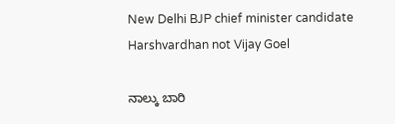New Delhi BJP chief minister candidate Harshvardhan not Vijay Goel

ನಾಲ್ಕು ಬಾರಿ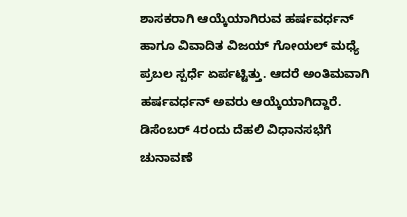ಶಾಸಕರಾಗಿ ಆಯ್ಕೆಯಾಗಿರುವ ಹರ್ಷವರ್ಧನ್ ಹಾಗೂ ವಿವಾದಿತ ವಿಜಯ್ ಗೋಯಲ್ ಮಧ್ಯೆ ಪ್ರಬಲ ಸ್ಪರ್ಧೆ ಏರ್ಪಟ್ಟಿತ್ತು. ಆದರೆ ಅಂತಿಮವಾಗಿ ಹರ್ಷವರ್ಧನ್ ಅವರು ಆಯ್ಕೆಯಾಗಿದ್ದಾರೆ. ಡಿಸೆಂಬರ್ 4ರಂದು ದೆಹಲಿ ವಿಧಾನಸಭೆಗೆ ಚುನಾವಣೆ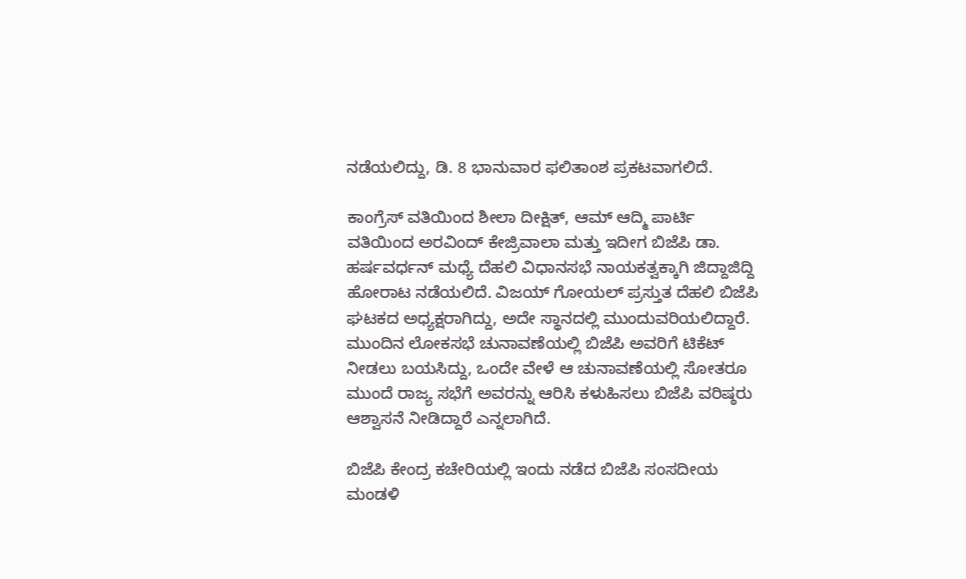ನಡೆಯಲಿದ್ದು, ಡಿ. 8 ಭಾನುವಾರ ಫಲಿತಾಂಶ ಪ್ರಕಟವಾಗಲಿದೆ.

ಕಾಂಗ್ರೆಸ್ ವತಿಯಿಂದ ಶೀಲಾ ದೀಕ್ಷಿತ್, ಆಮ್ ಆದ್ಮಿ ಪಾರ್ಟಿ ವತಿಯಿಂದ ಅರವಿಂದ್ ಕೇಜ್ರಿವಾಲಾ ಮತ್ತು ಇದೀಗ ಬಿಜೆಪಿ ಡಾ. ಹರ್ಷವರ್ಧನ್ ಮಧ್ಯೆ ದೆಹಲಿ ವಿಧಾನಸಭೆ ನಾಯಕತ್ವಕ್ಕಾಗಿ ಜಿದ್ದಾಜಿದ್ದಿ ಹೋರಾಟ ನಡೆಯಲಿದೆ. ವಿಜಯ್ ಗೋಯಲ್ ಪ್ರಸ್ತುತ ದೆಹಲಿ ಬಿಜೆಪಿ ಘಟಕದ ಅಧ್ಯಕ್ಷರಾಗಿದ್ದು, ಅದೇ ಸ್ಥಾನದಲ್ಲಿ ಮುಂದುವರಿಯಲಿದ್ದಾರೆ. ಮುಂದಿನ ಲೋಕಸಭೆ ಚುನಾವಣೆಯಲ್ಲಿ ಬಿಜೆಪಿ ಅವರಿಗೆ ಟಿಕೆಟ್ ನೀಡಲು ಬಯಸಿದ್ದು, ಒಂದೇ ವೇಳೆ ಆ ಚುನಾವಣೆಯಲ್ಲಿ ಸೋತರೂ ಮುಂದೆ ರಾಜ್ಯ ಸಭೆಗೆ ಅವರನ್ನು ಆರಿಸಿ ಕಳುಹಿಸಲು ಬಿಜೆಪಿ ವರಿಷ್ಠರು ಆಶ್ವಾಸನೆ ನೀಡಿದ್ದಾರೆ ಎನ್ನಲಾಗಿದೆ.

ಬಿಜೆಪಿ ಕೇಂದ್ರ ಕಚೇರಿಯಲ್ಲಿ ಇಂದು ನಡೆದ ಬಿಜೆಪಿ ಸಂಸದೀಯ ಮಂಡಳಿ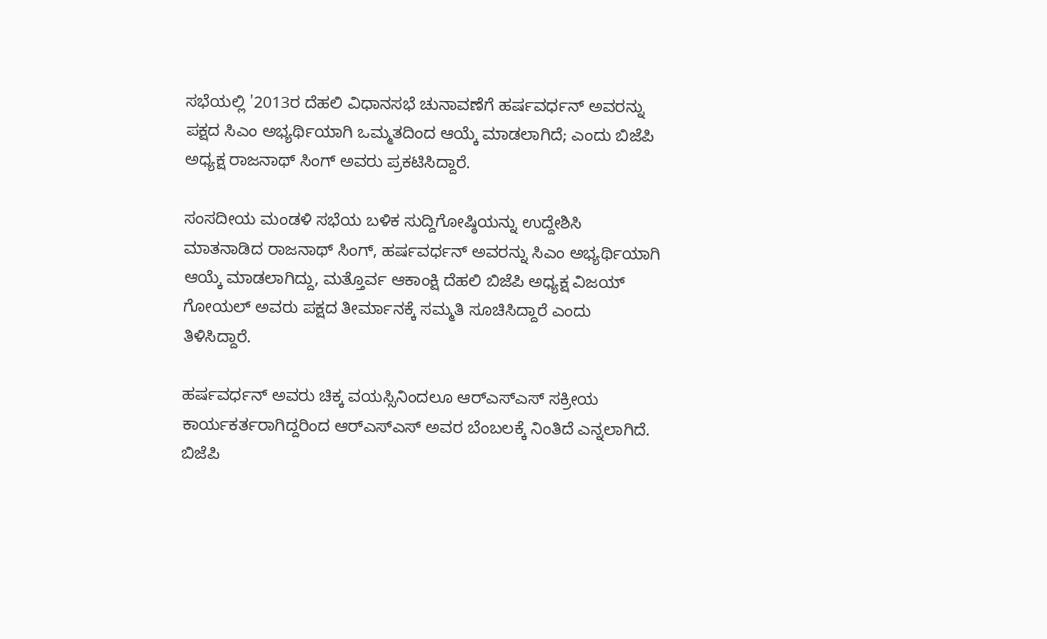ಸಭೆಯಲ್ಲಿ '2013ರ ದೆಹಲಿ ವಿಧಾನಸಭೆ ಚುನಾವಣೆಗೆ ಹರ್ಷವರ್ಧನ್ ಅವರನ್ನು ಪಕ್ಷದ ಸಿಎಂ ಅಭ್ಯರ್ಥಿಯಾಗಿ ಒಮ್ಮತದಿಂದ ಆಯ್ಕೆ ಮಾಡಲಾಗಿದೆ; ಎಂದು ಬಿಜೆಪಿ ಅಧ್ಯಕ್ಷ ರಾಜನಾಥ್ ಸಿಂಗ್ ಅವರು ಪ್ರಕಟಿಸಿದ್ದಾರೆ.

ಸಂಸದೀಯ ಮಂಡಳಿ ಸಭೆಯ ಬಳಿಕ ಸುದ್ದಿಗೋಷ್ಠಿಯನ್ನು ಉದ್ದೇಶಿಸಿ ಮಾತನಾಡಿದ ರಾಜನಾಥ್ ಸಿಂಗ್, ಹರ್ಷವರ್ಧನ್ ಅವರನ್ನು ಸಿಎಂ ಅಭ್ಯರ್ಥಿಯಾಗಿ ಆಯ್ಕೆ ಮಾಡಲಾಗಿದ್ದು, ಮತ್ತೊರ್ವ ಆಕಾಂಕ್ಷಿ ದೆಹಲಿ ಬಿಜೆಪಿ ಅಧ್ಯಕ್ಷ ವಿಜಯ್ ಗೋಯಲ್ ಅವರು ಪಕ್ಷದ ತೀರ್ಮಾನಕ್ಕೆ ಸಮ್ಮತಿ ಸೂಚಿಸಿದ್ದಾರೆ ಎಂದು ತಿಳಿಸಿದ್ದಾರೆ.

ಹರ್ಷವರ್ಧನ್ ಅವರು ಚಿಕ್ಕ ವಯಸ್ಸಿನಿಂದಲೂ ಆರ್‌ಎಸ್‌ಎಸ್‌ ಸಕ್ರೀಯ ಕಾರ್ಯಕರ್ತರಾಗಿದ್ದರಿಂದ ಆರ್‌ಎಸ್‌ಎಸ್ ಅವರ ಬೆಂಬಲಕ್ಕೆ ನಿಂತಿದೆ ಎನ್ನಲಾಗಿದೆ. ಬಿಜೆಪಿ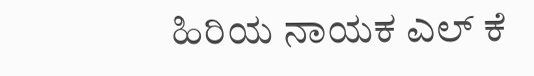ಹಿರಿಯ ನಾಯಕ ಎಲ್ ಕೆ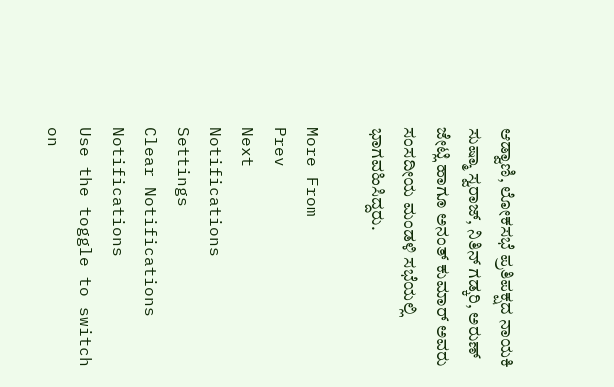ಆಡ್ವಾಣಿ, ಲೋಕಸಭೆ ಪ್ರತಿಪಕ್ಷದ ನಾಯಕಿ ಸುಷ್ಮಾ ಸ್ವರಾಜ್, ನಿತಿನ್ ಗಡ್ಕರಿ, ಅರುಣ್ ಜೇಟ್ಲಿ ಹಾಗೂ ಅನಂತ್ ಕುಮಾರ್ ಅವರು ಸಂಸದೀಯ ಮಂಡಳಿ ಸಭೆಯಲ್ಲಿ ಭಾಗವಹಿಸಿದ್ದರು.

More From
Prev
Next
Notifications
Settings
Clear Notifications
Notifications
Use the toggle to switch on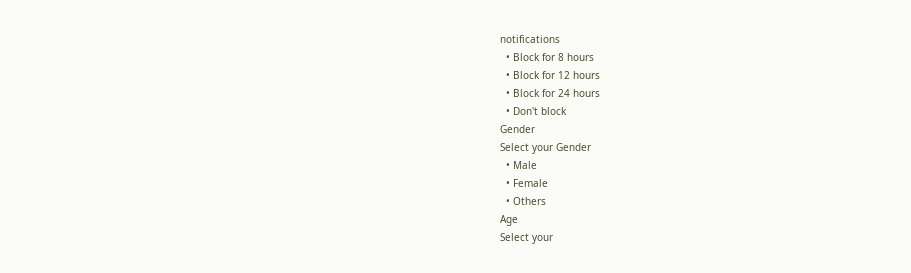notifications
  • Block for 8 hours
  • Block for 12 hours
  • Block for 24 hours
  • Don't block
Gender
Select your Gender
  • Male
  • Female
  • Others
Age
Select your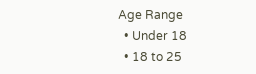Age Range
  • Under 18
  • 18 to 25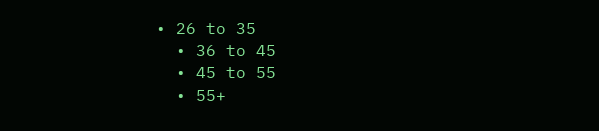• 26 to 35
  • 36 to 45
  • 45 to 55
  • 55+